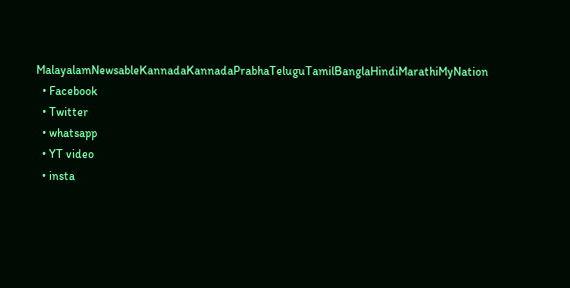MalayalamNewsableKannadaKannadaPrabhaTeluguTamilBanglaHindiMarathiMyNation
  • Facebook
  • Twitter
  • whatsapp
  • YT video
  • insta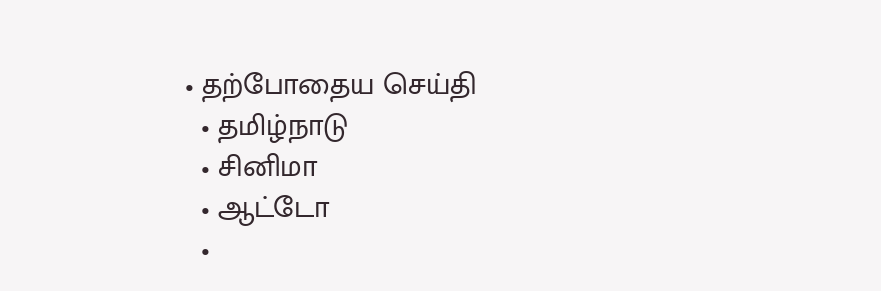• தற்போதைய செய்தி
  • தமிழ்நாடு
  • சினிமா
  • ஆட்டோ
  •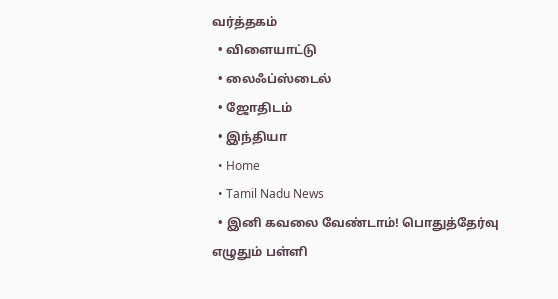வர்த்தகம்
  • விளையாட்டு
  • லைஃப்ஸ்டைல்
  • ஜோதிடம்
  • இந்தியா
  • Home
  • Tamil Nadu News
  • இனி கவலை வேண்டாம்! பொதுத்தேர்வு எழுதும் பள்ளி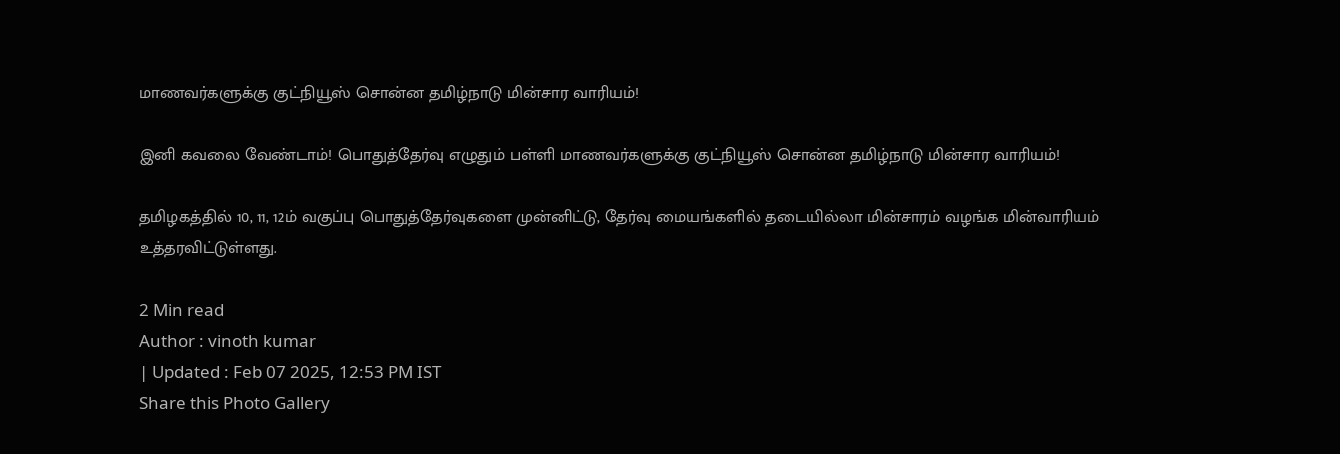மாணவர்களுக்கு குட்நியூஸ் சொன்ன தமிழ்நாடு மின்சார வாரியம்!

இனி கவலை வேண்டாம்! பொதுத்தேர்வு எழுதும் பள்ளி மாணவர்களுக்கு குட்நியூஸ் சொன்ன தமிழ்நாடு மின்சார வாரியம்!

தமிழகத்தில் 10, 11, 12ம் வகுப்பு பொதுத்தேர்வுகளை முன்னிட்டு, தேர்வு மையங்களில் தடையில்லா மின்சாரம் வழங்க மின்வாரியம் உத்தரவிட்டுள்ளது.

2 Min read
Author : vinoth kumar
| Updated : Feb 07 2025, 12:53 PM IST
Share this Photo Gallery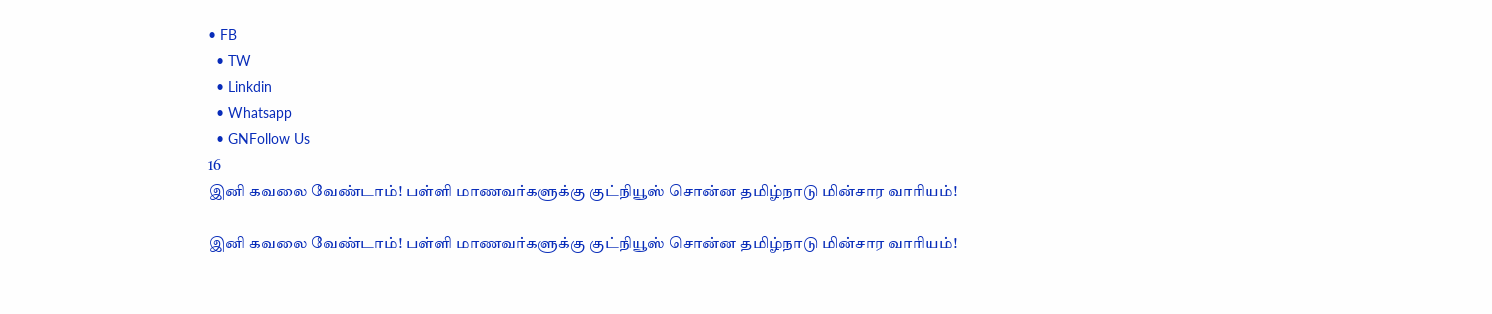• FB
  • TW
  • Linkdin
  • Whatsapp
  • GNFollow Us
16
இனி கவலை வேண்டாம்! பள்ளி மாணவர்களுக்கு குட்நியூஸ் சொன்ன தமிழ்நாடு மின்சார வாரியம்!

இனி கவலை வேண்டாம்! பள்ளி மாணவர்களுக்கு குட்நியூஸ் சொன்ன தமிழ்நாடு மின்சார வாரியம்!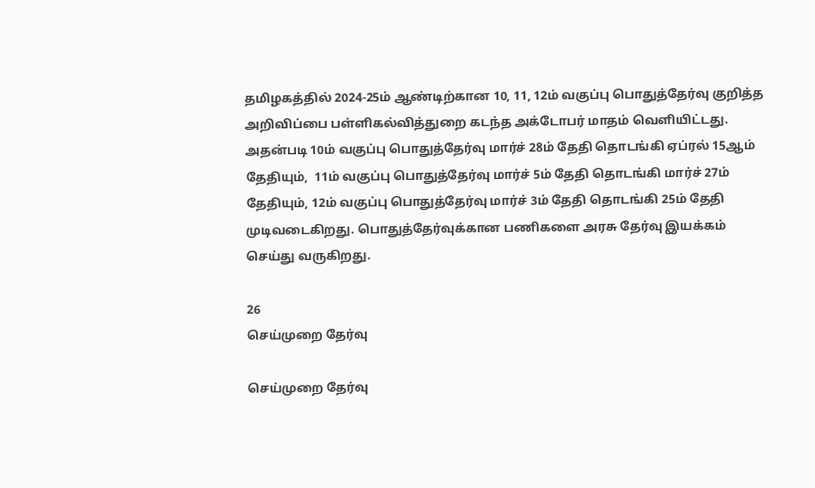தமிழகத்தில் 2024-25ம் ஆண்டிற்கான 10, 11, 12ம் வகுப்பு பொதுத்தேர்வு குறித்த அறிவிப்பை பள்ளிகல்வித்துறை கடந்த அக்டோபர் மாதம் வெளியிட்டது. அதன்படி 10ம் வகுப்பு பொதுத்தேர்வு மார்ச் 28ம் தேதி தொடங்கி ஏப்ரல் 15ஆம் தேதியும்,  11ம் வகுப்பு பொதுத்தேர்வு மார்ச் 5ம் தேதி தொடங்கி மார்ச் 27ம் தேதியும், 12ம் வகுப்பு பொதுத்தேர்வு மார்ச் 3ம் தேதி தொடங்கி 25ம் தேதி முடிவடைகிறது. பொதுத்தேர்வுக்கான பணிகளை அரசு தேர்வு இயக்கம் செய்து வருகிறது.

26
செய்முறை தேர்வு

செய்முறை தேர்வு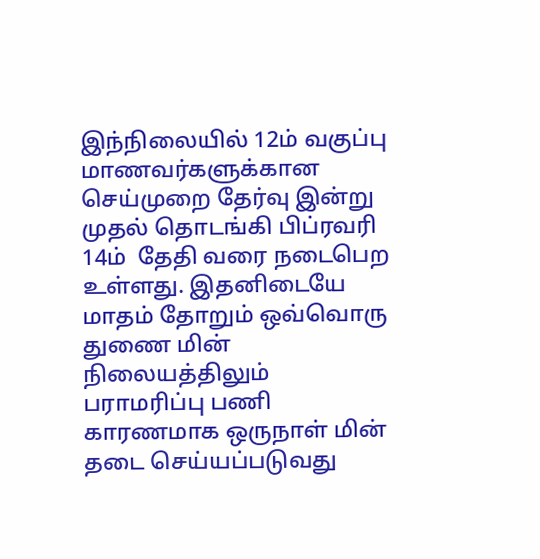இந்நிலையில் 12ம் வகுப்பு மாணவர்களுக்கான செய்முறை தேர்வு இன்று முதல் தொடங்கி பிப்ரவரி 14ம்  தேதி வரை நடைபெற உள்ளது. இதனிடையே மாதம் தோறும் ஒவ்வொரு துணை மின் நிலையத்திலும் பராமரிப்பு பணி காரணமாக ஒருநாள் மின் தடை செய்யப்படுவது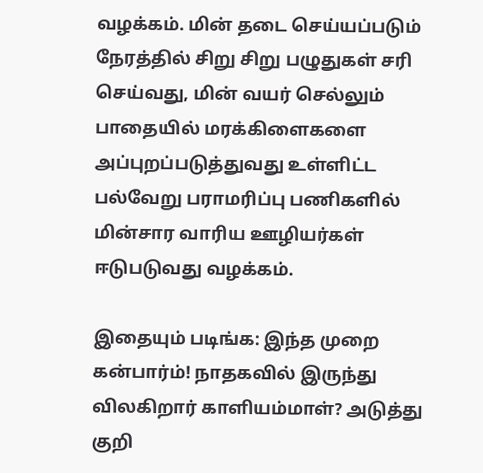வழக்கம். மின் தடை செய்யப்படும் நேரத்தில் சிறு சிறு பழுதுகள் சரி செய்வது, மின் வயர் செல்லும் பாதையில் மரக்கிளைகளை அப்புறப்படுத்துவது உள்ளிட்ட பல்வேறு பராமரிப்பு பணிகளில் மின்சார வாரிய ஊழியர்கள் ஈடுபடுவது வழக்கம்.

இதையும் படிங்க: இந்த முறை கன்பார்ம்! நாதகவில் இருந்து விலகிறார் காளியம்மாள்? அடுத்து குறி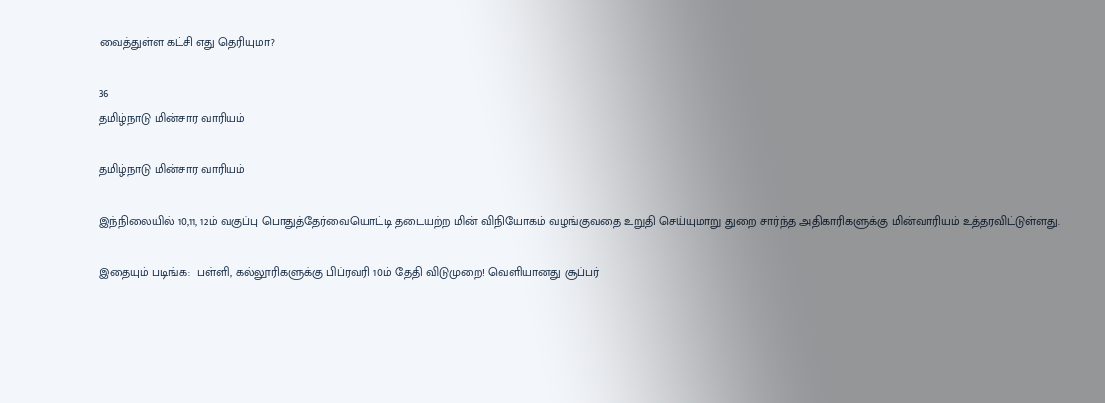வைத்துள்ள கட்சி எது தெரியுமா?

36
தமிழ்நாடு மின்சார வாரியம்

தமிழ்நாடு மின்சார வாரியம்

இந்நிலையில் 10,11, 12ம் வகுப்பு பொதுத்தேர்வையொட்டி தடையற்ற மின் விநியோகம் வழங்குவதை உறுதி செய்யுமாறு துறை சார்ந்த அதிகாரிகளுக்கு மின்வாரியம் உத்தரவிட்டுள்ளது.

இதையும் படிங்க:  பள்ளி, கல்லூரிகளுக்கு பிப்ரவரி 10ம் தேதி விடுமுறை! வெளியானது சூப்பர்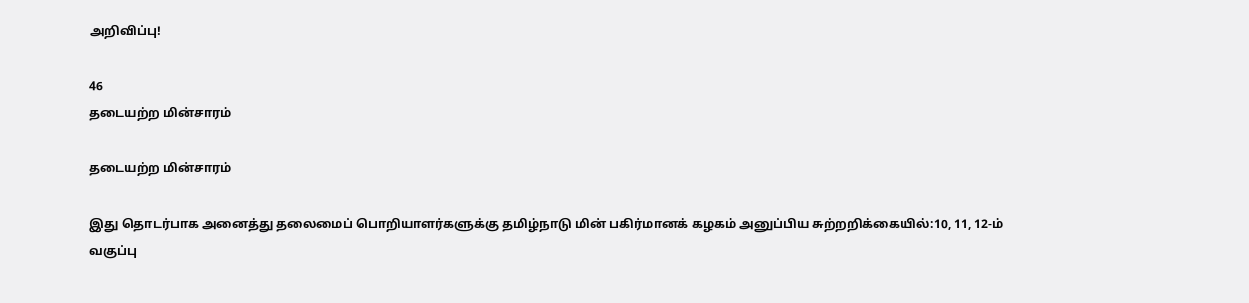அறிவிப்பு!

46
தடையற்ற மின்சாரம்

தடையற்ற மின்சாரம்

இது தொடர்பாக அனைத்து தலைமைப் பொறியாளர்களுக்கு தமிழ்நாடு மின் பகிர்மானக் கழகம் அனுப்பிய சுற்றறிக்கையில்:10, 11, 12-ம் வகுப்பு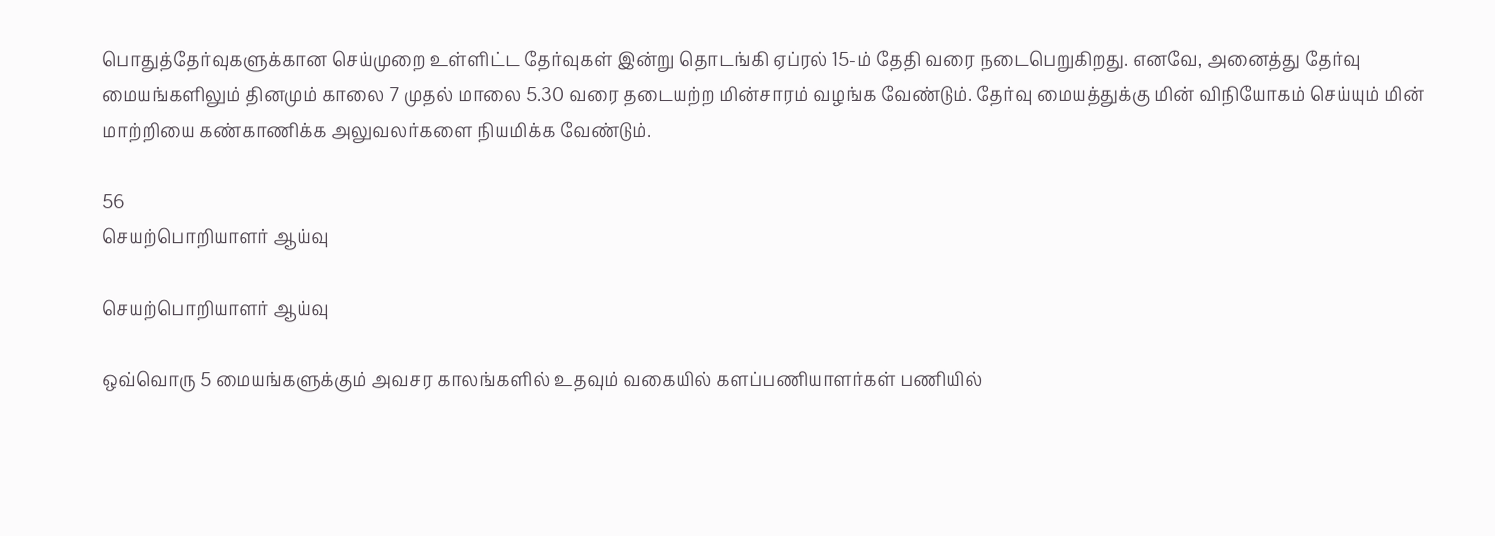பொதுத்தேர்வுகளுக்கான செய்முறை உள்ளிட்ட தேர்வுகள் இன்று தொடங்கி ஏப்ரல் 15-ம் தேதி வரை நடைபெறுகிறது. எனவே, அனைத்து தேர்வு மையங்களிலும் தினமும் காலை 7 முதல் மாலை 5.30 வரை தடையற்ற மின்சாரம் வழங்க வேண்டும். தேர்வு மையத்துக்கு மின் விநியோகம் செய்யும் மின் மாற்றியை கண்காணிக்க அலுவலர்களை நியமிக்க வேண்டும்.

56
செயற்பொறியாளர் ஆய்வு

செயற்பொறியாளர் ஆய்வு

ஒவ்வொரு 5 மையங்களுக்கும் அவசர காலங்களில் உதவும் வகையில் களப்பணியாளர்கள் பணியில்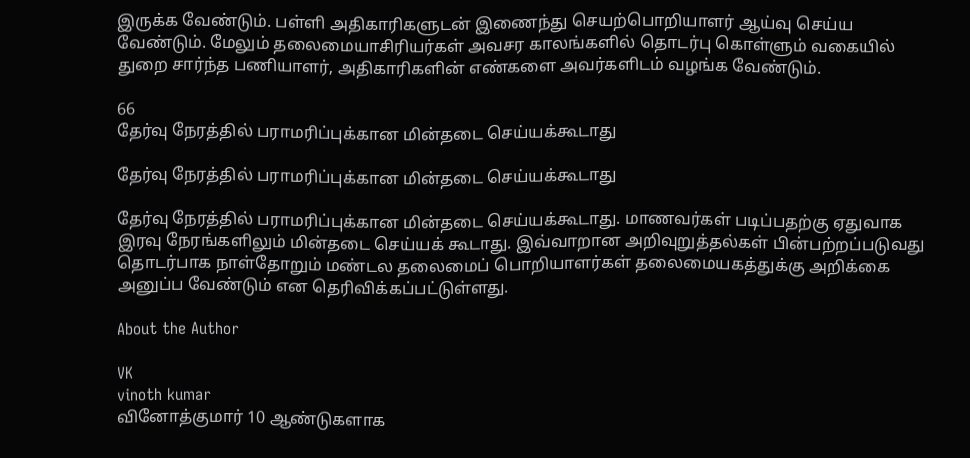இருக்க வேண்டும். பள்ளி அதிகாரிகளுடன் இணைந்து செயற்பொறியாளர் ஆய்வு செய்ய வேண்டும். மேலும் தலைமையாசிரியர்கள் அவசர காலங்களில் தொடர்பு கொள்ளும் வகையில் துறை சார்ந்த பணியாளர், அதிகாரிகளின் எண்களை அவர்களிடம் வழங்க வேண்டும்.

66
தேர்வு நேரத்தில் பராமரிப்புக்கான மின்தடை செய்யக்கூடாது

தேர்வு நேரத்தில் பராமரிப்புக்கான மின்தடை செய்யக்கூடாது

தேர்வு நேரத்தில் பராமரிப்புக்கான மின்தடை செய்யக்கூடாது. மாணவர்கள் படிப்பதற்கு ஏதுவாக இரவு நேரங்களிலும் மின்தடை செய்யக் கூடாது. இவ்வாறான அறிவுறுத்தல்கள் பின்பற்றப்படுவது தொடர்பாக நாள்தோறும் மண்டல தலைமைப் பொறியாளர்கள் தலைமையகத்துக்கு அறிக்கை அனுப்ப வேண்டும் என தெரிவிக்கப்பட்டுள்ளது.

About the Author

VK
vinoth kumar
வினோத்குமார் 10 ஆண்டுகளாக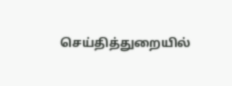செய்தித்துறையில்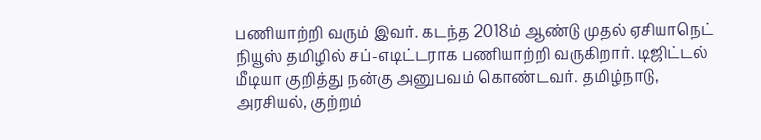பணியாற்றி வரும் இவர். கடந்த 2018ம் ஆண்டு முதல் ஏசியாநெட் நியூஸ் தமிழில் சப்-எடிட்டராக பணியாற்றி வருகிறார். டிஜிட்டல் மீடியா குறித்து நன்கு அனுபவம் கொண்டவர். தமிழ்நாடு, அரசியல், குற்றம்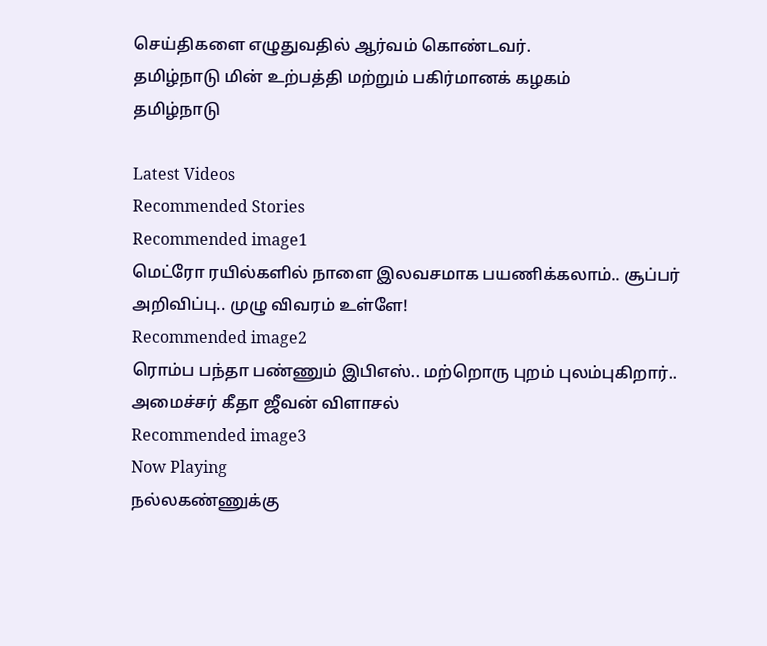செய்திகளை எழுதுவதில் ஆர்வம் கொண்டவர்.
தமிழ்நாடு மின் உற்பத்தி மற்றும் பகிர்மானக் கழகம்
தமிழ்நாடு

Latest Videos
Recommended Stories
Recommended image1
மெட்ரோ ரயில்களில் நாளை இலவசமாக பயணிக்கலாம்.. சூப்பர் அறிவிப்பு.. முழு விவரம் உள்ளே!
Recommended image2
ரொம்ப பந்தா பண்ணும் இபிஎஸ்.. மற்றொரு புறம் புலம்புகிறார்.. அமைச்சர் கீதா ஜீவன் விளாசல்
Recommended image3
Now Playing
நல்லகண்ணுக்கு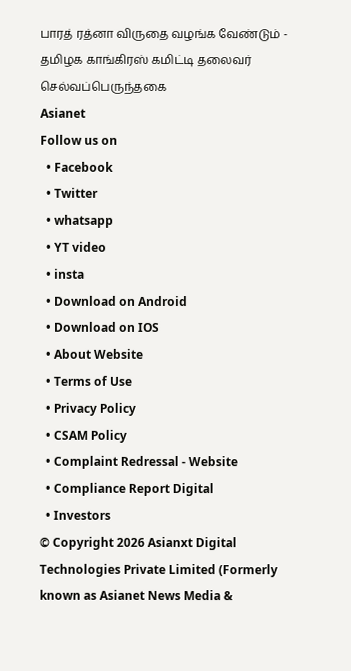பாரத் ரத்னா விருதை வழங்க வேண்டும் - தமிழக காங்கிரஸ் கமிட்டி தலைவர் செல்வப்பெருந்தகை
Asianet
Follow us on
  • Facebook
  • Twitter
  • whatsapp
  • YT video
  • insta
  • Download on Android
  • Download on IOS
  • About Website
  • Terms of Use
  • Privacy Policy
  • CSAM Policy
  • Complaint Redressal - Website
  • Compliance Report Digital
  • Investors
© Copyright 2026 Asianxt Digital Technologies Private Limited (Formerly known as Asianet News Media &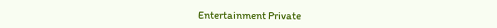Entertainment Private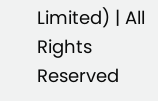Limited) | All Rights Reserved